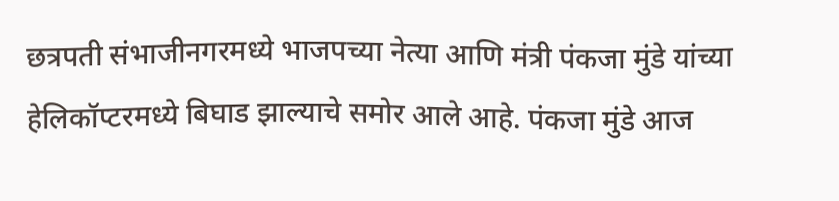छत्रपती संभाजीनगरमध्ये भाजपच्या नेत्या आणि मंत्री पंकजा मुंडे यांच्या हेलिकॉप्टरमध्ये बिघाड झाल्याचे समोर आले आहे. पंकजा मुंडे आज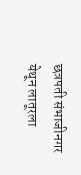छत्रपती संभाजीनगर येथून लातूरला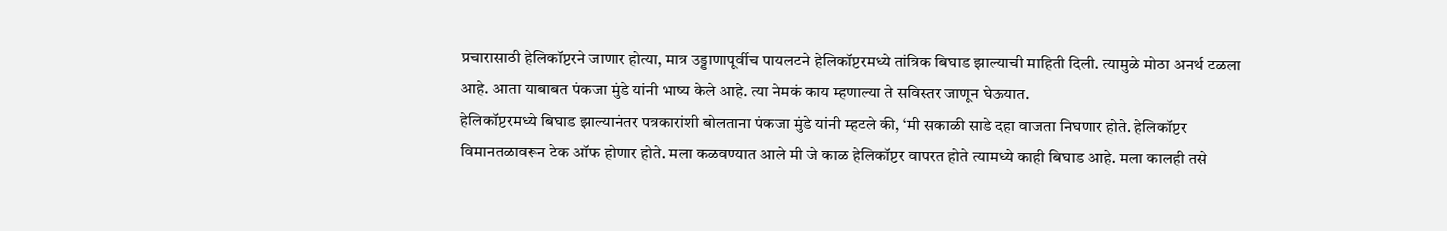प्रचारासाठी हेलिकॉप्टरने जाणार होत्या, मात्र उड्डाणापूर्वीच पायलटने हेलिकॉप्टरमध्ये तांत्रिक बिघाड झाल्याची माहिती दिली. त्यामुळे मोठा अनर्थ टळला आहे. आता याबाबत पंकजा मुंडे यांनी भाष्य केले आहे. त्या नेमकं काय म्हणाल्या ते सविस्तर जाणून घेऊयात.
हेलिकॉप्टरमध्ये बिघाड झाल्यानंतर पत्रकारांशी बोलताना पंकजा मुंडे यांनी म्हटले की, ‘मी सकाळी साडे दहा वाजता निघणार होते. हेलिकॉप्टर विमानतळावरून टेक ऑफ होणार होते. मला कळवण्यात आले मी जे काळ हेलिकॉप्टर वापरत होते त्यामध्ये काही बिघाड आहे. मला कालही तसे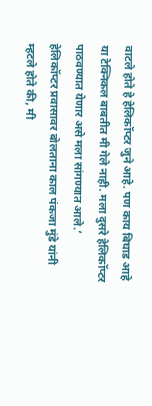वाटले होते हे हेलिकॉप्टर जुने आहे. पण काय बिघाड आहे या टेक्निकल बाबतीत मी गेले नाही. मला दुसरे हेलिकॉप्टर पाठवण्यात येणार असे मला सांगण्यात आले.’
हेलिकॉप्टर प्रवासावर बोलताना काल पंकजा मुंडे यांनी म्हटले होते की, मी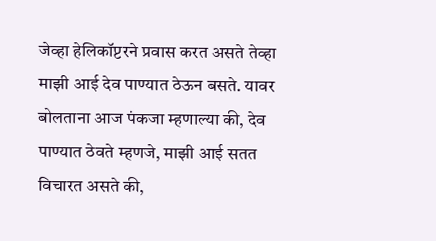जेव्हा हेलिकॉप्टरने प्रवास करत असते तेव्हा माझी आई देव पाण्यात ठेऊन बसते. यावर बोलताना आज पंकजा म्हणाल्या की, देव पाण्यात ठेवते म्हणजे, माझी आई सतत विचारत असते की,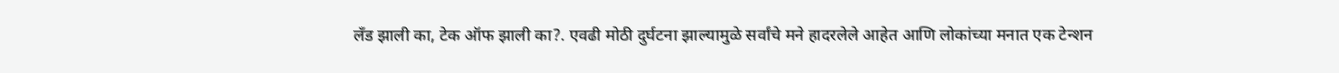लँड झाली का, टेक ऑफ झाली का?. एवढी मोठी दुर्घटना झाल्यामुळे सर्वांचे मने हादरलेले आहेत आणि लोकांच्या मनात एक टेन्शन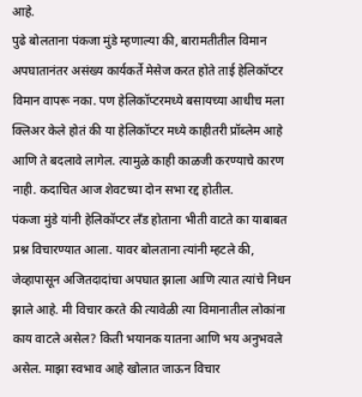आहे.
पुढे बोलताना पंकजा मुंडे म्हणाल्या की, बारामतीतील विमान अपघातानंतर असंख्य कार्यकर्ते मेसेज करत होते ताई हेलिकॉप्टर विमान वापरू नका. पण हेलिकॉप्टरमध्ये बसायच्या आधीच मला क्लिअर केले होतं की या हेलिकॉप्टर मध्ये काहीतरी प्रॉब्लेम आहे आणि ते बदलावे लागेल. त्यामुळे काही काळजी करण्याचे कारण नाही. कदाचित आज शेवटच्या दोन सभा रद्द होतील.
पंकजा मुंडे यांनी हेलिकॉप्टर लँड होताना भीती वाटते का याबाबत प्रश्न विचारण्यात आला. यावर बोलताना त्यांनी म्हटले की, जेव्हापासून अजितदादांचा अपघात झाला आणि त्यात त्यांचे निधन झाले आहे. मी विचार करते की त्यावेळी त्या विमानातील लोकांना काय वाटले असेल? किती भयानक यातना आणि भय अनुभवले असेल. माझा स्वभाव आहे खोलात जाऊन विचार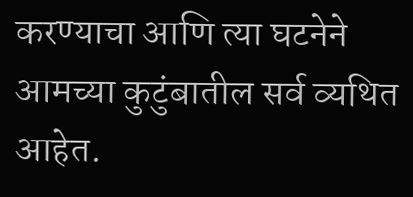करण्याचा आणि त्या घटनेने आमच्या कुटुंबातील सर्व व्यथित आहेत.